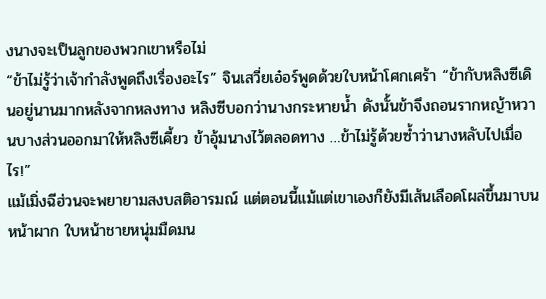งนางจะเป็นลูกของพวกเขาหรือไม่
“ข้าไม่รู้ว่าเจ้ากำลังพูดถึงเรื่องอะไร” จินเสวี่ยเอ๋อร์พูดด้วยใบหน้าโศกเศร้า “ข้ากับหลิงซีเดินอยู่นานมากหลังจากหลงทาง หลิงซีบอกว่านางกระหายน้ำ ดังนั้นข้าจึงถอนรากหญ้าหวานบางส่วนออกมาให้หลิงซีเคี้ยว ข้าอุ้มนางไว้ตลอดทาง …ข้าไม่รู้ด้วยซ้ำว่านางหลับไปเมื่อไร!”
แม้เมิ่งฉีฮ่วนจะพยายามสงบสติอารมณ์ แต่ตอนนี้แม้แต่เขาเองก็ยังมีเส้นเลือดโผล่ขึ้นมาบนหน้าผาก ใบหน้าชายหนุ่มมืดมน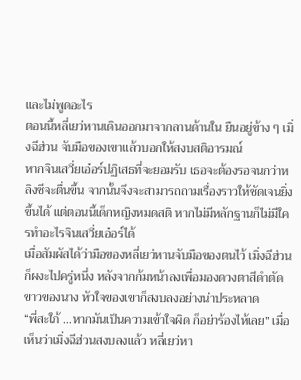และไม่พูดอะไร
ตอนนี้หลี่เยว่หานเดินออกมาจากลานด้านใน ยืนอยู่ข้าง ๆ เมิ่งฉีฮ่วน จับมือของเขาแล้วบอกให้สงบสติอารมณ์
หากจินเสวี่ยเอ๋อร์ปฏิเสธที่จะยอมรับ เธอจะต้องรอจนกว่าหลิงซีจะตื่นขึ้น จากนั้นจึงจะสามารถถามเรื่องราวให้ชัดเจนยิ่งขึ้นได้ แต่ตอนนี้เด็กหญิงหมดสติ หากไม่มีหลักฐานก็ไม่มีใครทำอะไรจินเสวี่ยเอ๋อร์ได้
เมื่อสัมผัสได้ว่ามือของหลี่เยว่หานจับมือของตนไว้ เมิ่งฉีฮ่วนก็ผงะไปครู่หนึ่ง หลังจากก้มหน้าลงเพื่อมองดวงตาสีดำตัดขาวของนาง หัวใจของเขาก็สงบลงอย่างน่าประหลาด
“พี่สะใภ้ …หากมันเป็นความเข้าใจผิด ก็อย่าร้องไห้เลย” เมื่อเห็นว่าเมิ่งฉีฮ่วนสงบลงแล้ว หลี่เยว่หา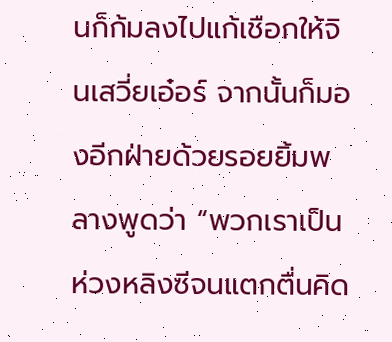นก็ก้มลงไปแก้เชือกให้จินเสวี่ยเอ๋อร์ จากนั้นก็มองอีกฝ่ายด้วยรอยยิ้มพลางพูดว่า “พวกเราเป็นห่วงหลิงซีจนแตกตื่นคิด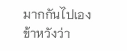มากกันไปเอง ข้าหวังว่า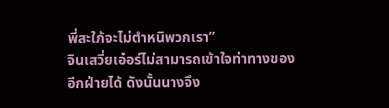พี่สะใภ้จะไม่ตำหนิพวกเรา”
จินเสวี่ยเอ๋อร์ไม่สามารถเข้าใจท่าทางของอีกฝ่ายได้ ดังนั้นนางจึง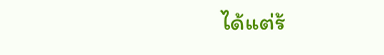ได้แต่ร้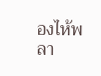องไห้พลา